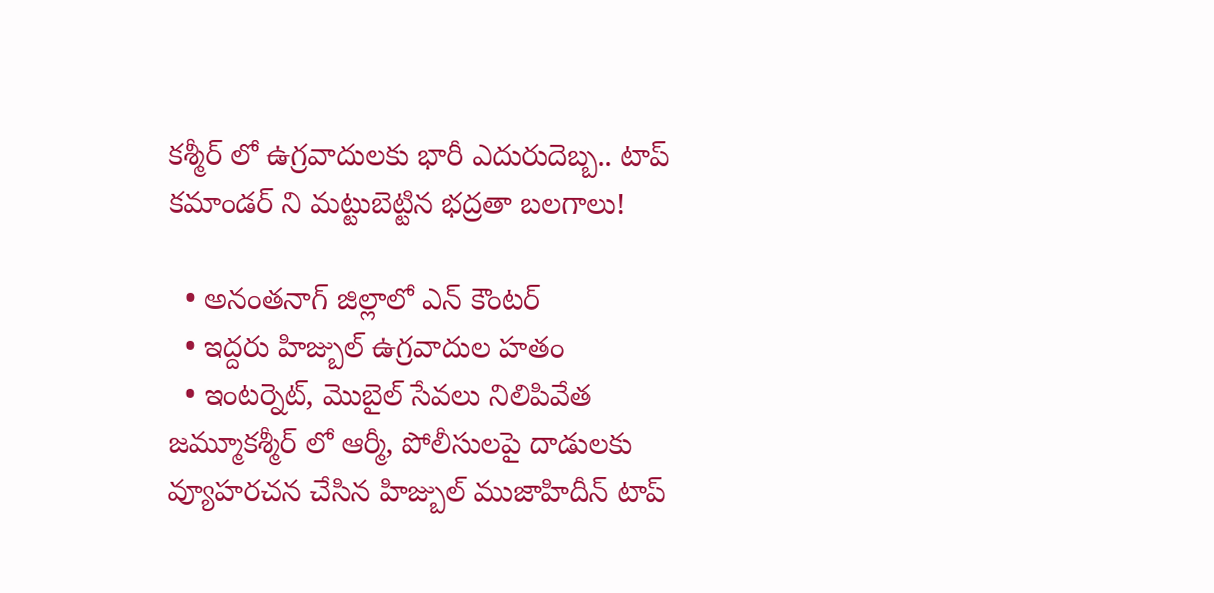కశ్మీర్ లో ఉగ్రవాదులకు భారీ ఎదురుదెబ్బ.. టాప్ కమాండర్ ని మట్టుబెట్టిన భద్రతా బలగాలు!

  • అనంతనాగ్ జిల్లాలో ఎన్ కౌంటర్
  • ఇద్దరు హిజ్బుల్ ఉగ్రవాదుల హతం
  • ఇంటర్నెట్, మొబైల్ సేవలు నిలిపివేత
జమ్మూకశ్మీర్ లో ఆర్మీ, పోలీసులపై దాడులకు వ్యూహరచన చేసిన హిజ్బుల్ ముజాహిదీన్ టాప్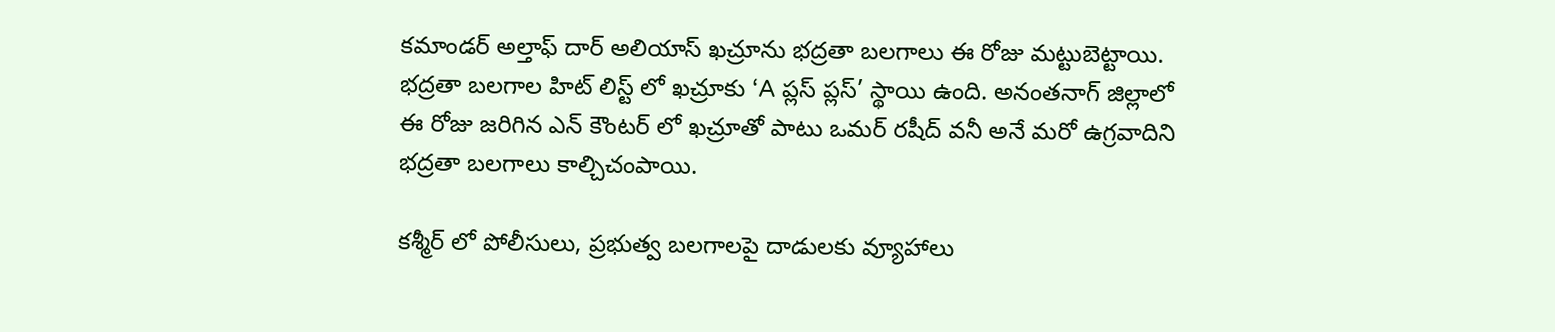కమాండర్ అల్తాఫ్ దార్ అలియాస్ ఖచ్రూను భద్రతా బలగాలు ఈ రోజు మట్టుబెట్టాయి. భద్రతా బలగాల హిట్ లిస్ట్ లో ఖచ్రూకు ‘A ప్లస్ ప్లస్’ స్థాయి ఉంది. అనంతనాగ్ జిల్లాలో ఈ రోజు జరిగిన ఎన్ కౌంటర్ లో ఖచ్రూతో పాటు ఒమర్ రషీద్ వనీ అనే మరో ఉగ్రవాదిని భద్రతా బలగాలు కాల్చిచంపాయి.

కశ్మీర్ లో పోలీసులు, ప్రభుత్వ బలగాలపై దాడులకు వ్యూహాలు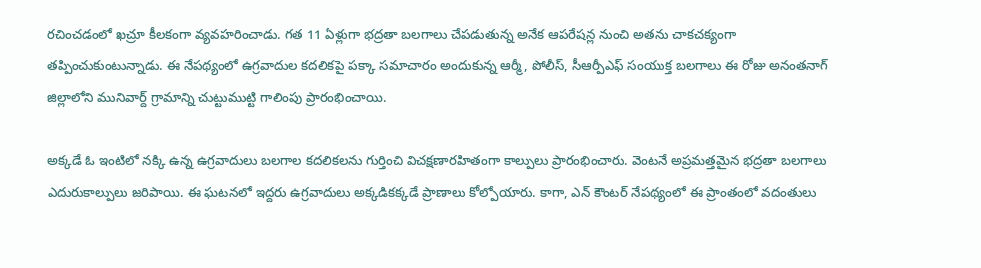రచించడంలో ఖచ్రూ కీలకంగా వ్యవహరించాడు. గత 11 ఏళ్లుగా భద్రతా బలగాలు చేపడుతున్న అనేక ఆపరేషన్ల నుంచి అతను చాకచక్యంగా తప్పించుకుంటున్నాడు. ఈ నేపథ్యంలో ఉగ్రవాదుల కదలికపై పక్కా సమాచారం అందుకున్న ఆర్మీ, పోలీస్, సీఆర్పీఎఫ్ సంయుక్త బలగాలు ఈ రోజు అనంతనాగ్ జిల్లాలోని మునివార్ద్ గ్రామాన్ని చుట్టుముట్టి గాలింపు ప్రారంభించాయి.

అక్కడే ఓ ఇంటిలో నక్కి ఉన్న ఉగ్రవాదులు బలగాల కదలికలను గుర్తించి విచక్షణారహితంగా కాల్పులు ప్రారంభించారు. వెంటనే అప్రమత్తమైన భద్రతా బలగాలు ఎదురుకాల్పులు జరిపాయి. ఈ ఘటనలో ఇద్దరు ఉగ్రవాదులు అక్కడికక్కడే ప్రాణాలు కోల్పోయారు. కాగా, ఎన్ కౌంటర్ నేపథ్యంలో ఈ ప్రాంతంలో వదంతులు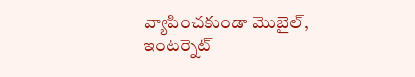వ్యాపించకుండా మొబైల్, ఇంటర్నెట్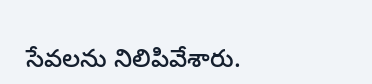సేవలను నిలిపివేశారు.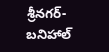శ్రీనగర్-బనిహాల్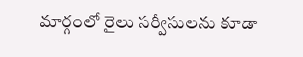మార్గంలో రైలు సర్వీసులను కూడా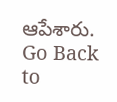ఆపేశారు.
Go Back to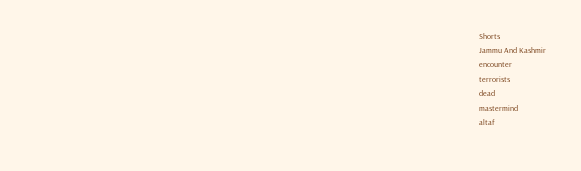Shorts
Jammu And Kashmir
encounter
terrorists
dead
mastermind
altaf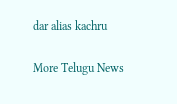dar alias kachru

More Telugu News